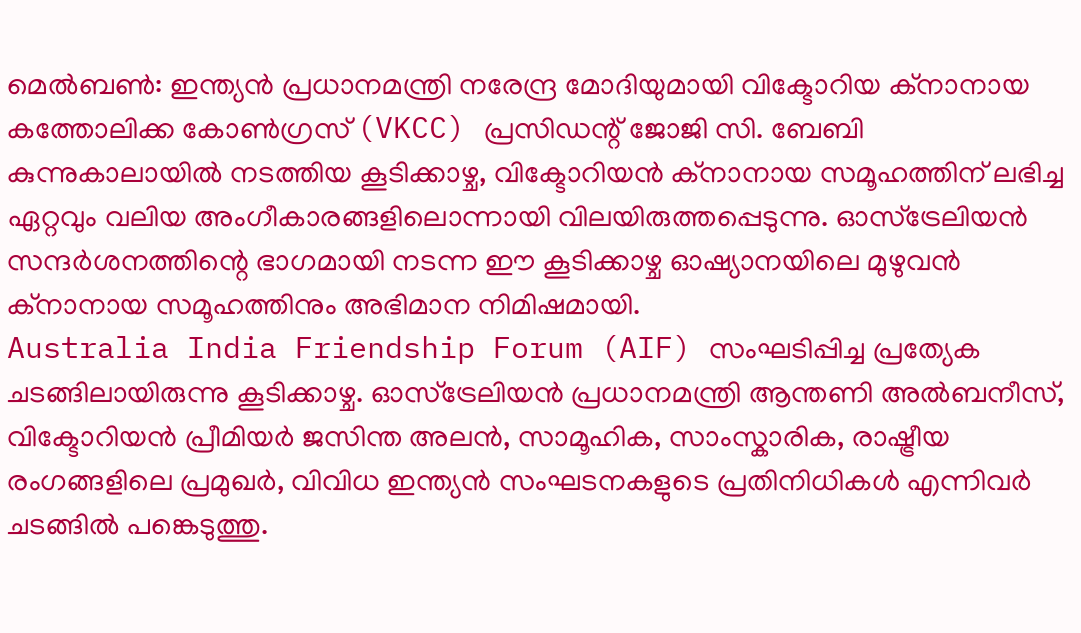മെൽബൺ: ഇന്ത്യൻ പ്രധാനമന്ത്രി നരേന്ദ്ര മോദിയുമായി വിക്ടോറിയ ക്നാനായ കത്തോലിക്ക കോൺഗ്രസ് (VKCC) പ്രസിഡന്റ് ജോജി സി. ബേബി കുന്നുകാലായിൽ നടത്തിയ കൂടിക്കാഴ്ച, വിക്ടോറിയൻ ക്നാനായ സമൂഹത്തിന് ലഭിച്ച ഏറ്റവും വലിയ അംഗീകാരങ്ങളിലൊന്നായി വിലയിരുത്തപ്പെടുന്നു. ഓസ്ട്രേലിയൻ സന്ദർശനത്തിന്റെ ഭാഗമായി നടന്ന ഈ കൂടിക്കാഴ്ച ഓഷ്യാനയിലെ മുഴുവൻ ക്നാനായ സമൂഹത്തിനും അഭിമാന നിമിഷമായി.
Australia India Friendship Forum (AIF) സംഘടിപ്പിച്ച പ്രത്യേക ചടങ്ങിലായിരുന്നു കൂടിക്കാഴ്ച. ഓസ്ട്രേലിയൻ പ്രധാനമന്ത്രി ആന്തണി അൽബനീസ്, വിക്ടോറിയൻ പ്രീമിയർ ജസിന്ത അലൻ, സാമൂഹിക, സാംസ്കാരിക, രാഷ്ട്രീയ രംഗങ്ങളിലെ പ്രമുഖർ, വിവിധ ഇന്ത്യൻ സംഘടനകളുടെ പ്രതിനിധികൾ എന്നിവർ ചടങ്ങിൽ പങ്കെടുത്തു.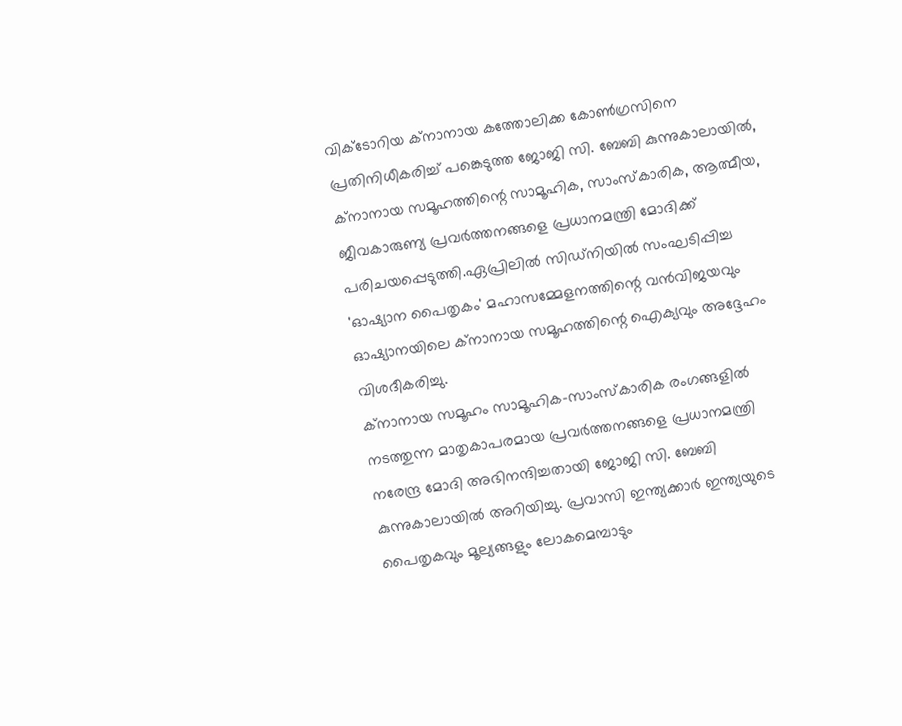വിക്ടോറിയ ക്നാനായ കത്തോലിക്ക കോൺഗ്രസിനെ പ്രതിനിധീകരിച്ച് പങ്കെടുത്ത ജോജി സി. ബേബി കുന്നുകാലായിൽ, ക്നാനായ സമൂഹത്തിന്റെ സാമൂഹിക, സാംസ്കാരിക, ആത്മീയ, ജീവകാരുണ്യ പ്രവർത്തനങ്ങളെ പ്രധാനമന്ത്രി മോദിക്ക് പരിചയപ്പെടുത്തി.ഏപ്രിലിൽ സിഡ്നിയിൽ സംഘടിപ്പിച്ച 'ഓഷ്യാന പൈതൃകം' മഹാസമ്മേളനത്തിന്റെ വൻവിജയവും ഓഷ്യാനയിലെ ക്നാനായ സമൂഹത്തിന്റെ ഐക്യവും അദ്ദേഹം വിശദീകരിച്ചു.
ക്നാനായ സമൂഹം സാമൂഹിക-സാംസ്കാരിക രംഗങ്ങളിൽ നടത്തുന്ന മാതൃകാപരമായ പ്രവർത്തനങ്ങളെ പ്രധാനമന്ത്രി നരേന്ദ്ര മോദി അഭിനന്ദിച്ചതായി ജോജി സി. ബേബി കുന്നുകാലായിൽ അറിയിച്ചു. പ്രവാസി ഇന്ത്യക്കാർ ഇന്ത്യയുടെ പൈതൃകവും മൂല്യങ്ങളും ലോകമെമ്പാടും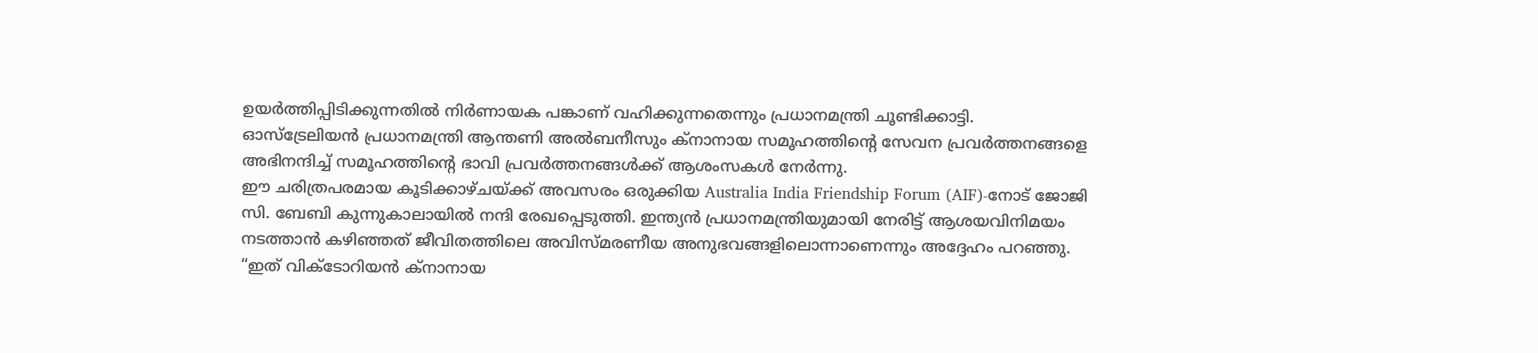ഉയർത്തിപ്പിടിക്കുന്നതിൽ നിർണായക പങ്കാണ് വഹിക്കുന്നതെന്നും പ്രധാനമന്ത്രി ചൂണ്ടിക്കാട്ടി.
ഓസ്ട്രേലിയൻ പ്രധാനമന്ത്രി ആന്തണി അൽബനീസും ക്നാനായ സമൂഹത്തിന്റെ സേവന പ്രവർത്തനങ്ങളെ അഭിനന്ദിച്ച് സമൂഹത്തിന്റെ ഭാവി പ്രവർത്തനങ്ങൾക്ക് ആശംസകൾ നേർന്നു.
ഈ ചരിത്രപരമായ കൂടിക്കാഴ്ചയ്ക്ക് അവസരം ഒരുക്കിയ Australia India Friendship Forum (AIF)-നോട് ജോജി സി. ബേബി കുന്നുകാലായിൽ നന്ദി രേഖപ്പെടുത്തി. ഇന്ത്യൻ പ്രധാനമന്ത്രിയുമായി നേരിട്ട് ആശയവിനിമയം നടത്താൻ കഴിഞ്ഞത് ജീവിതത്തിലെ അവിസ്മരണീയ അനുഭവങ്ങളിലൊന്നാണെന്നും അദ്ദേഹം പറഞ്ഞു.
“ഇത് വിക്ടോറിയൻ ക്നാനായ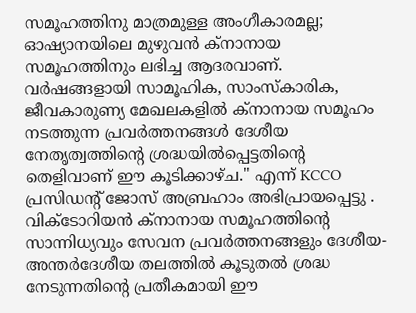സമൂഹത്തിനു മാത്രമുള്ള അംഗീകാരമല്ല; ഓഷ്യാനയിലെ മുഴുവൻ ക്നാനായ സമൂഹത്തിനും ലഭിച്ച ആദരവാണ്. വർഷങ്ങളായി സാമൂഹിക, സാംസ്കാരിക, ജീവകാരുണ്യ മേഖലകളിൽ ക്നാനായ സമൂഹം നടത്തുന്ന പ്രവർത്തനങ്ങൾ ദേശീയ നേതൃത്വത്തിന്റെ ശ്രദ്ധയിൽപ്പെട്ടതിന്റെ തെളിവാണ് ഈ കൂടിക്കാഴ്ച." എന്ന് KCCO പ്രസിഡന്റ് ജോസ് അബ്രഹാം അഭിപ്രായപ്പെട്ടു .
വിക്ടോറിയൻ ക്നാനായ സമൂഹത്തിന്റെ സാന്നിധ്യവും സേവന പ്രവർത്തനങ്ങളും ദേശീയ-അന്തർദേശീയ തലത്തിൽ കൂടുതൽ ശ്രദ്ധ നേടുന്നതിന്റെ പ്രതീകമായി ഈ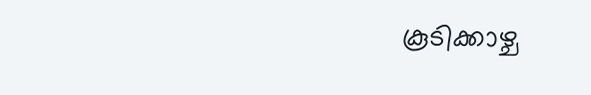കൂടിക്കാഴ്ച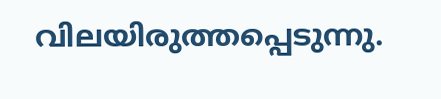വിലയിരുത്തപ്പെടുന്നു.